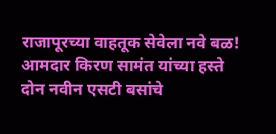राजापूरच्या वाहतूक सेवेला नवे बळ!
आमदार किरण सामंत यांच्या हस्ते दोन नवीन एसटी बसांचे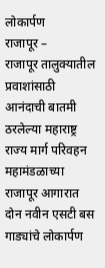लोकार्पण
राजापूर –
राजापूर तालुक्यातील प्रवाशांसाठी आनंदाची बातमी ठरलेल्या महाराष्ट्र राज्य मार्ग परिवहन महामंडळाच्या राजापूर आगारात दोन नवीन एसटी बस गाड्यांचे लोकार्पण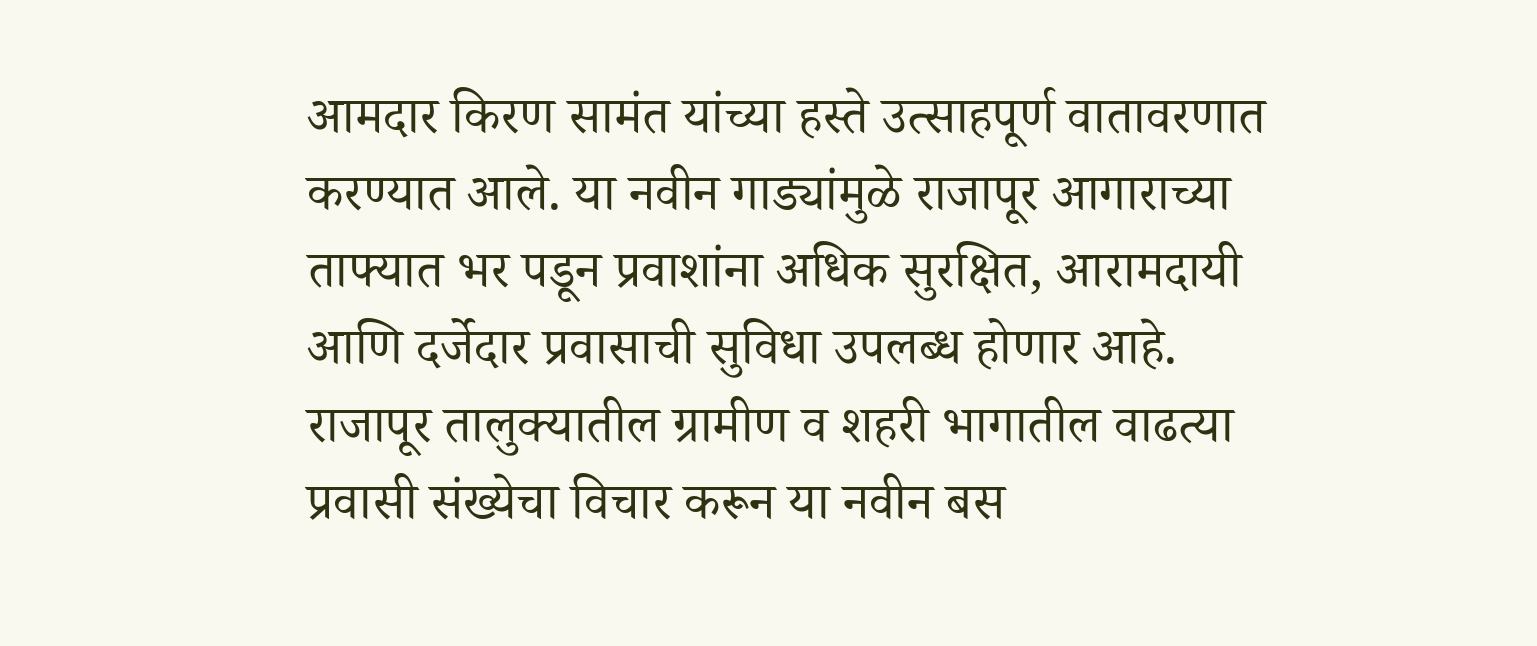आमदार किरण सामंत यांच्या हस्ते उत्साहपूर्ण वातावरणात करण्यात आले. या नवीन गाड्यांमुळे राजापूर आगाराच्या ताफ्यात भर पडून प्रवाशांना अधिक सुरक्षित, आरामदायी आणि दर्जेदार प्रवासाची सुविधा उपलब्ध होणार आहे.
राजापूर तालुक्यातील ग्रामीण व शहरी भागातील वाढत्या प्रवासी संख्येचा विचार करून या नवीन बस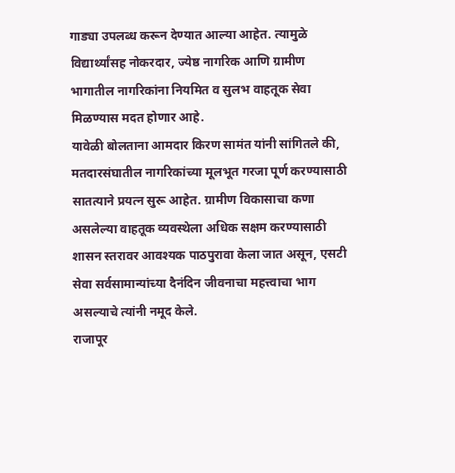गाड्या उपलब्ध करून देण्यात आल्या आहेत. त्यामुळे विद्यार्थ्यांसह नोकरदार, ज्येष्ठ नागरिक आणि ग्रामीण भागातील नागरिकांना नियमित व सुलभ वाहतूक सेवा मिळण्यास मदत होणार आहे.
यावेळी बोलताना आमदार किरण सामंत यांनी सांगितले की, मतदारसंघातील नागरिकांच्या मूलभूत गरजा पूर्ण करण्यासाठी सातत्याने प्रयत्न सुरू आहेत. ग्रामीण विकासाचा कणा असलेल्या वाहतूक व्यवस्थेला अधिक सक्षम करण्यासाठी शासन स्तरावर आवश्यक पाठपुरावा केला जात असून, एसटी सेवा सर्वसामान्यांच्या दैनंदिन जीवनाचा महत्त्वाचा भाग असल्याचे त्यांनी नमूद केले.
राजापूर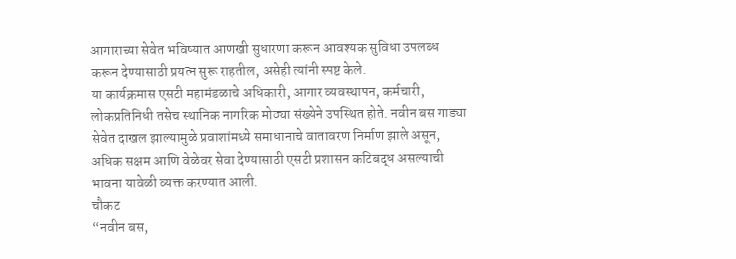आगाराच्या सेवेत भविष्यात आणखी सुधारणा करून आवश्यक सुविधा उपलब्ध करून देण्यासाठी प्रयत्न सुरू राहतील, असेही त्यांनी स्पष्ट केले.
या कार्यक्रमास एसटी महामंडळाचे अधिकारी, आगार व्यवस्थापन, कर्मचारी, लोकप्रतिनिधी तसेच स्थानिक नागरिक मोठ्या संख्येने उपस्थित होते. नवीन बस गाड्या सेवेत दाखल झाल्यामुळे प्रवाशांमध्ये समाधानाचे वातावरण निर्माण झाले असून, अधिक सक्षम आणि वेळेवर सेवा देण्यासाठी एसटी प्रशासन कटिबद्ध असल्याची भावना यावेळी व्यक्त करण्यात आली.
चौकट
“नवीन बस,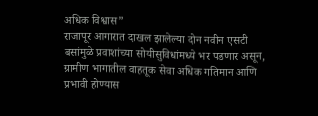अधिक विश्वास”
राजापूर आगारात दाखल झालेल्या दोन नवीन एसटी बसांमुळे प्रवाशांच्या सोयीसुविधांमध्ये भर पडणार असून, ग्रामीण भागातील वाहतूक सेवा अधिक गतिमान आणि प्रभावी होण्यास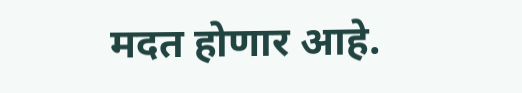मदत होणार आहे.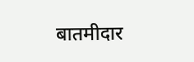बातमीदार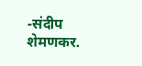-संदीप शेमणकर.